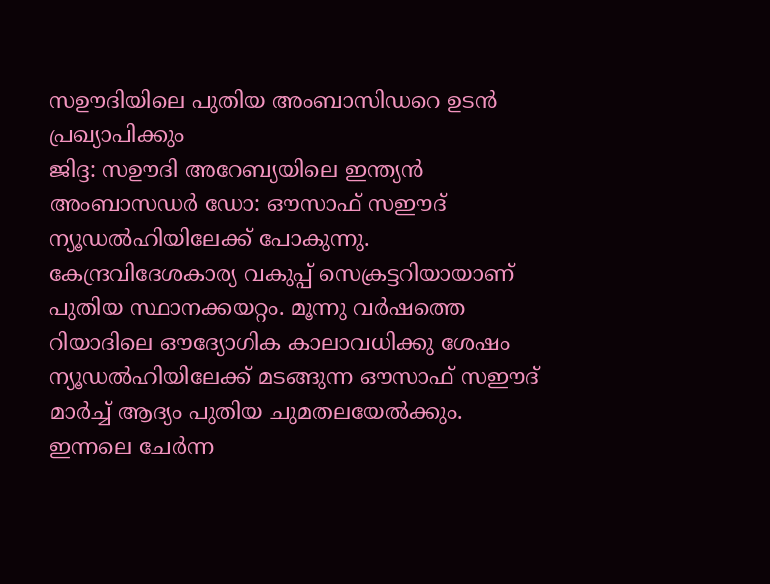സഊദിയിലെ പുതിയ അംബാസിഡറെ ഉടൻ പ്രഖ്യാപിക്കും
ജിദ്ദ: സഊദി അറേബ്യയിലെ ഇന്ത്യൻ അംബാസഡർ ഡോ: ഔസാഫ് സഈദ് ന്യൂഡൽഹിയിലേക്ക് പോകുന്നു. കേന്ദ്രവിദേശകാര്യ വകുപ്പ് സെക്രട്ടറിയായാണ് പുതിയ സ്ഥാനക്കയറ്റം. മൂന്നു വർഷത്തെ റിയാദിലെ ഔദ്യോഗിക കാലാവധിക്കു ശേഷം ന്യൂഡൽഹിയിലേക്ക് മടങ്ങുന്ന ഔസാഫ് സഈദ് മാർച്ച് ആദ്യം പുതിയ ചുമതലയേൽക്കും. ഇന്നലെ ചേർന്ന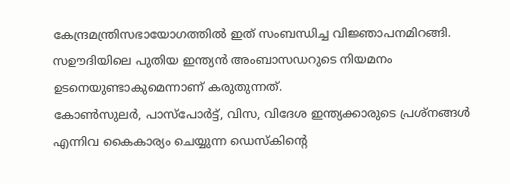കേന്ദ്രമന്ത്രിസഭായോഗത്തിൽ ഇത് സംബന്ധിച്ച വിജ്ഞാപനമിറങ്ങി. സഊദിയിലെ പുതിയ ഇന്ത്യൻ അംബാസഡറുടെ നിയമനം ഉടനെയുണ്ടാകുമെന്നാണ് കരുതുന്നത്.
കോൺസുലർ, പാസ്പോർട്ട്, വിസ, വിദേശ ഇന്ത്യക്കാരുടെ പ്രശ്നങ്ങൾ എന്നിവ കൈകാര്യം ചെയ്യുന്ന ഡെസ്കിന്റെ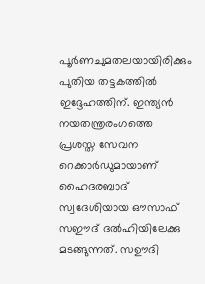പൂർണചുമതലയായിരിക്കും പുതിയ തട്ടകത്തിൽ ഇദ്ദേഹത്തിന്. ഇന്ത്യൻ നയതന്ത്രരംഗത്തെ പ്രശസ്ത സേവന റെക്കാർഡുമായാണ് ഹൈദരബാദ് സ്വദേശിയായ ഔസാഫ് സഈദ് ദൽഹിയിലേക്കു മടങ്ങുന്നത്. സഊദി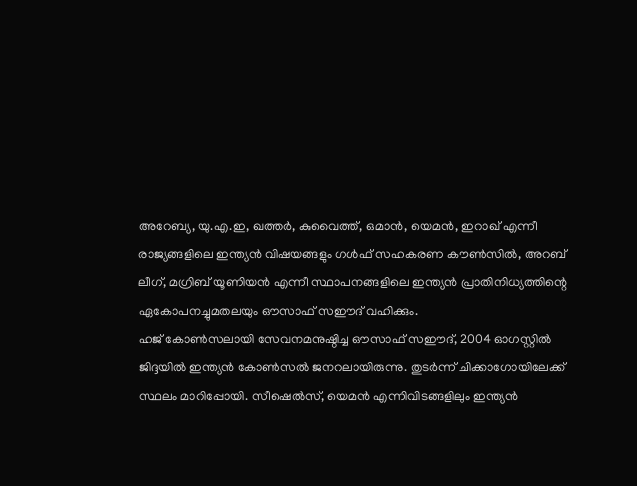അറേബ്യ, യു.എ.ഇ, ഖത്തർ, കുവൈത്ത്, ഒമാൻ, യെമൻ, ഇറാഖ് എന്നീ രാജ്യങ്ങളിലെ ഇന്ത്യൻ വിഷയങ്ങളും ഗൾഫ് സഹകരണ കൗൺസിൽ, അറബ് ലീഗ്, മഗ്രിബ് യൂണിയൻ എന്നീ സ്ഥാപനങ്ങളിലെ ഇന്ത്യൻ പ്രാതിനിധ്യത്തിന്റെ ഏകോപനച്ചുമതലയും ഔസാഫ് സഈദ് വഹിക്കും.
ഹജ് കോൺസലായി സേവനമനുഷ്ഠിച്ച ഔസാഫ് സഈദ്, 2004 ഓഗസ്റ്റിൽ ജിദ്ദയിൽ ഇന്ത്യൻ കോൺസൽ ജനറലായിരുന്നു. തുടർന്ന് ചിക്കാഗോയിലേക്ക് സ്ഥലം മാറിപ്പോയി. സീഷെൽസ്, യെമൻ എന്നിവിടങ്ങളിലും ഇന്ത്യൻ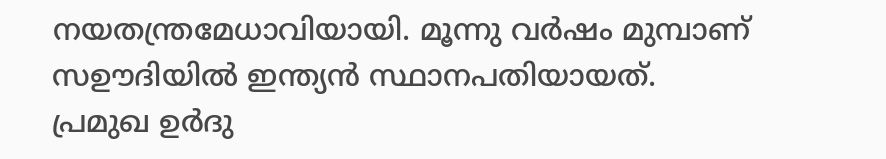നയതന്ത്രമേധാവിയായി. മൂന്നു വർഷം മുമ്പാണ് സഊദിയിൽ ഇന്ത്യൻ സ്ഥാനപതിയായത്. പ്രമുഖ ഉർദു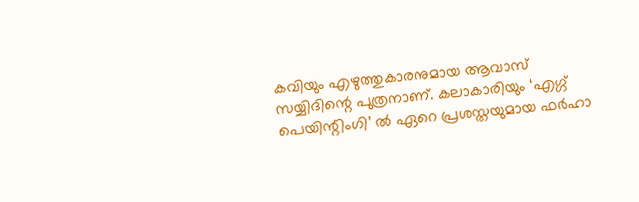കവിയും എഴുത്തുകാരനുമായ ആവാസ് സയ്യിദിന്റെ പുത്രനാണ്. കലാകാരിയും ‘എഗ്ഗ് പെയിന്റിംഗി’ ൽ ഏറെ പ്രശസ്തയുമായ ഫർഹാ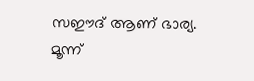സഈദ് ആണ് ഭാര്യ. മൂന്ന്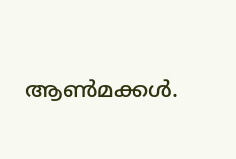ആൺമക്കൾ.